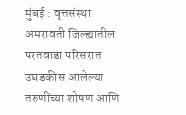मुंबई : वृत्तसंस्था
अमरावती जिल्ह्यातील परतवाडा परिसरात उघडकीस आलेल्या तरुणींच्या शोषण आणि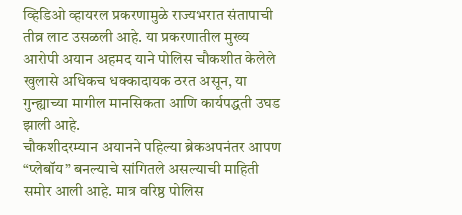व्हिडिओ व्हायरल प्रकरणामुळे राज्यभरात संतापाची तीव्र लाट उसळली आहे. या प्रकरणातील मुख्य आरोपी अयान अहमद याने पोलिस चौकशीत केलेले खुलासे अधिकच धक्कादायक ठरत असून, या गुन्ह्याच्या मागील मानसिकता आणि कार्यपद्धती उघड झाली आहे.
चौकशीदरम्यान अयानने पहिल्या ब्रेकअपनंतर आपण “प्लेबॉय” बनल्याचे सांगितले असल्याची माहिती समोर आली आहे. मात्र वरिष्ठ पोलिस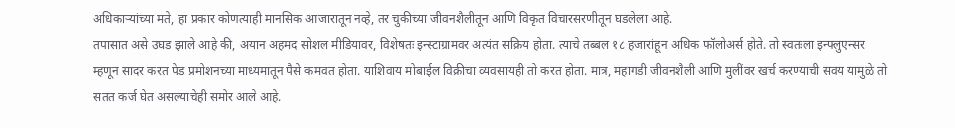अधिकाऱ्यांच्या मते, हा प्रकार कोणत्याही मानसिक आजारातून नव्हे, तर चुकीच्या जीवनशैलीतून आणि विकृत विचारसरणीतून घडलेला आहे.
तपासात असे उघड झाले आहे की, अयान अहमद सोशल मीडियावर, विशेषतः इन्स्टाग्रामवर अत्यंत सक्रिय होता. त्याचे तब्बल १८ हजारांहून अधिक फॉलोअर्स होते. तो स्वतःला इन्फ्लुएन्सर म्हणून सादर करत पेड प्रमोशनच्या माध्यमातून पैसे कमवत होता. याशिवाय मोबाईल विक्रीचा व्यवसायही तो करत होता. मात्र, महागडी जीवनशैली आणि मुलींवर खर्च करण्याची सवय यामुळे तो सतत कर्ज घेत असल्याचेही समोर आले आहे.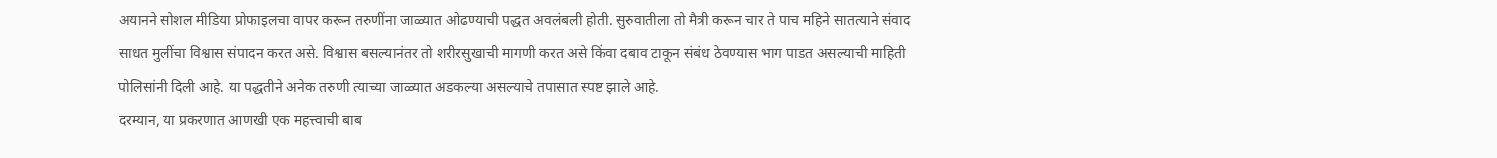अयानने सोशल मीडिया प्रोफाइलचा वापर करून तरुणींना जाळ्यात ओढण्याची पद्धत अवलंबली होती. सुरुवातीला तो मैत्री करून चार ते पाच महिने सातत्याने संवाद साधत मुलींचा विश्वास संपादन करत असे. विश्वास बसल्यानंतर तो शरीरसुखाची मागणी करत असे किंवा दबाव टाकून संबंध ठेवण्यास भाग पाडत असल्याची माहिती पोलिसांनी दिली आहे. या पद्धतीने अनेक तरुणी त्याच्या जाळ्यात अडकल्या असल्याचे तपासात स्पष्ट झाले आहे.
दरम्यान, या प्रकरणात आणखी एक महत्त्वाची बाब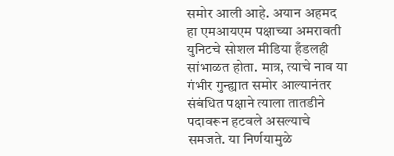समोर आली आहे. अयान अहमद हा एमआयएम पक्षाच्या अमरावती युनिटचे सोशल मीडिया हँडलही सांभाळत होता. मात्र, त्याचे नाव या गंभीर गुन्ह्यात समोर आल्यानंतर संबंधित पक्षाने त्याला तातडीने पदावरून हटवले असल्याचे समजते. या निर्णयामुळे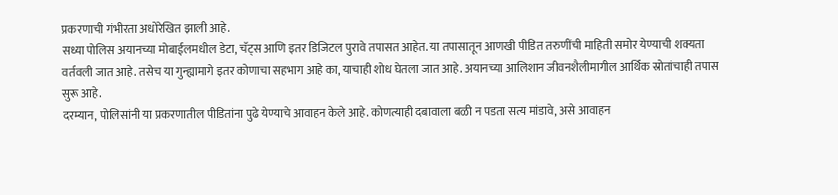प्रकरणाची गंभीरता अधोरेखित झाली आहे.
सध्या पोलिस अयानच्या मोबाईलमधील डेटा, चॅट्स आणि इतर डिजिटल पुरावे तपासत आहेत. या तपासातून आणखी पीडित तरुणींची माहिती समोर येण्याची शक्यता वर्तवली जात आहे. तसेच या गुन्ह्यामागे इतर कोणाचा सहभाग आहे का, याचाही शोध घेतला जात आहे. अयानच्या आलिशान जीवनशैलीमागील आर्थिक स्रोतांचाही तपास सुरू आहे.
दरम्यान, पोलिसांनी या प्रकरणातील पीडितांना पुढे येण्याचे आवाहन केले आहे. कोणत्याही दबावाला बळी न पडता सत्य मांडावे, असे आवाहन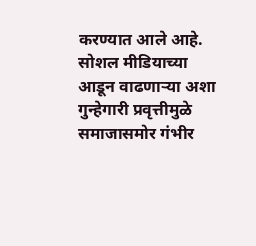करण्यात आले आहे. सोशल मीडियाच्या आडून वाढणाऱ्या अशा गुन्हेगारी प्रवृत्तीमुळे समाजासमोर गंभीर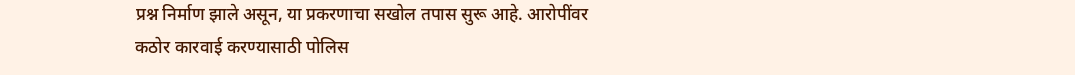प्रश्न निर्माण झाले असून, या प्रकरणाचा सखोल तपास सुरू आहे. आरोपींवर कठोर कारवाई करण्यासाठी पोलिस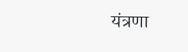यंत्रणा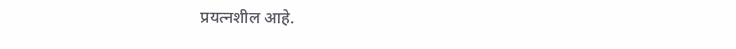प्रयत्नशील आहे.